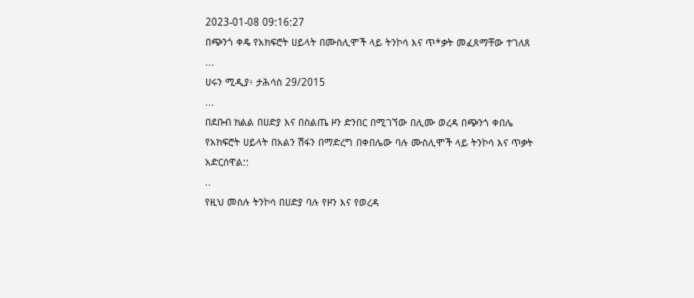2023-01-08 09:16:27
በጭንጎ ቀዴ የአክፍሮት ሀይላት በሙስሊሞች ላይ ትንኮሳ እና ጥ*ቃት መፈጸማቸው ተገለጸ
...
ሀሩን ሚዲያ፥ ታሕሳስ 29/2015
...
በደቡብ ክልል በሀድያ እና በስልጤ ዞን ድንበር በሚገኘው በሊሙ ወረዳ በጭንጎ ቀበሌ የአክፍሮት ሀይላት በአልን ሽፋን በማድረግ በቀበሌው ባሉ ሙስሊሞች ላይ ትንኮሳ እና ጥቃት አድርሰዋል::
..
የዚህ መሰሉ ትንኮሳ በሀድያ ባሉ የዞን እና የወረዳ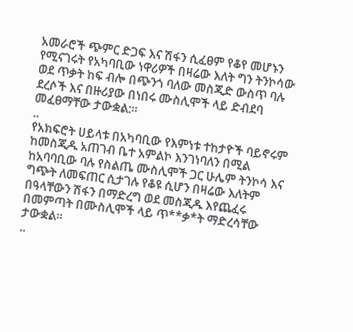አመራሮች ጭምር ድጋፍ እና ሽፋን ሲፈፀም የቆየ መሆኑን የሚናገሩት የአካባቢው ነዋሪዎች በዛሬው እለት ግን ትንኮሳው ወደ ጥቃት ከፍ ብሎ በጭንጎ ባለው መስጂድ ውስጥ ባሉ ደረሶች እና በዙሪያው በነበሩ ሙስሊሞች ላይ ድብደባ መፈፀማቸው ታውቋል:።
..
የአክፍሮት ሀይላቱ በአካባቢው የእምነቱ ተከታዮች ባይኖሩም ከመስጂዱ አጠገብ ቤተ አምልኮ እንገነባለን በሚል ከአባባቢው ባሉ የስልጤ ሙስሊሞች ጋር ሁሌም ትንኮሳ እና ግጭት ለመፍጠር ሲታገሉ የቆዩ ሲሆን በዛሬው እለትም በዓላቸውን ሽፋን በማድረግ ወደ መስጂዱ እየጨፈሩ በመምጣት በሙስሊሞች ላይ ጥ**ቃ*ት ማድረሳቸው ታውቋል።
..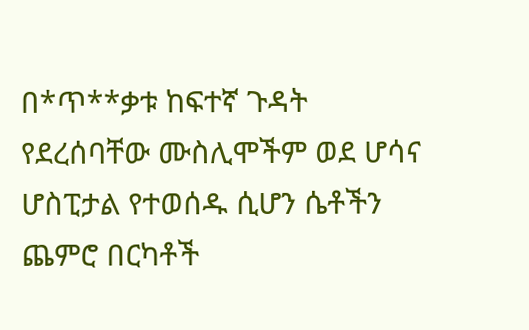በ*ጥ**ቃቱ ከፍተኛ ጉዳት የደረሰባቸው ሙስሊሞችም ወደ ሆሳና ሆስፒታል የተወሰዱ ሲሆን ሴቶችን ጨምሮ በርካቶች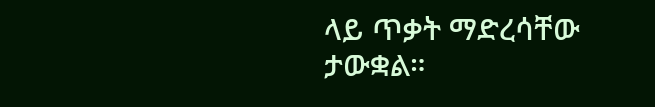ላይ ጥቃት ማድረሳቸው ታውቋል።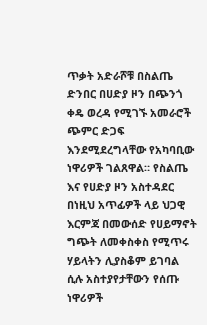ጥቃት አድራሾቹ በስልጤ ድንበር በሀድያ ዞን በጭንጎ ቀዴ ወረዳ የሚገኙ አመራሮች ጭምር ድጋፍ እንደሚደረግላቸው የአካባቢው ነዋሪዎች ገልጸዋል። የስልጤ እና የሀድያ ዞን አስተዳደር በነዚህ አጥፊዎች ላይ ህጋዊ እርምጃ በመውሰድ የሀይማኖት ግጭት ለመቀስቀስ የሚጥሩ ሃይላትን ሊያስቆም ይገባል ሲሉ አስተያየታቸውን የሰጡ ነዋሪዎች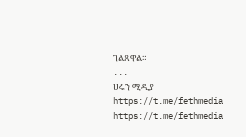ገልጸዋል።
...
ሀሩን ሚዲያ
https://t.me/fethmedia
https://t.me/fethmedia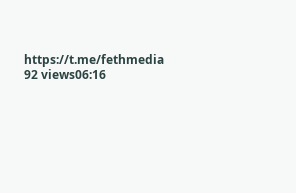https://t.me/fethmedia
92 views06:16